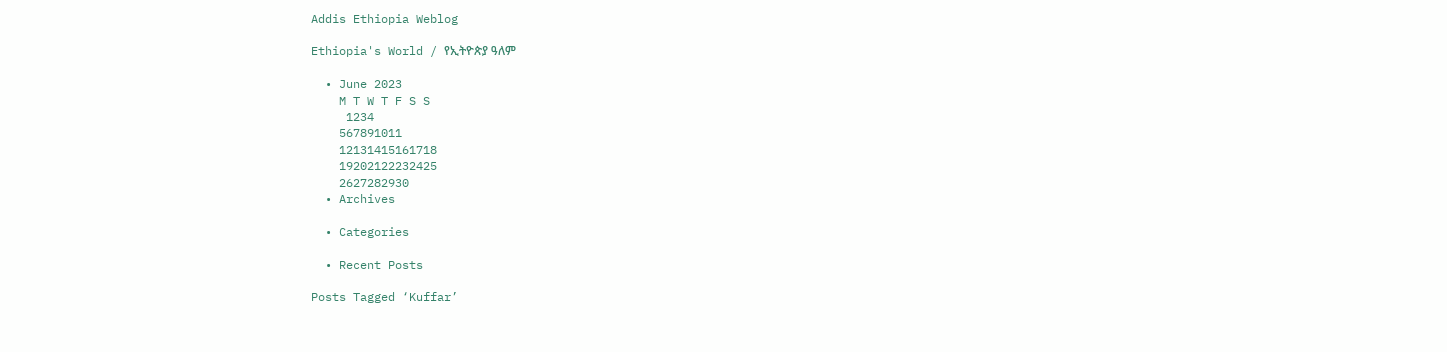Addis Ethiopia Weblog

Ethiopia's World / የኢትዮጵያ ዓለም

  • June 2023
    M T W T F S S
     1234
    567891011
    12131415161718
    19202122232425
    2627282930
  • Archives

  • Categories

  • Recent Posts

Posts Tagged ‘Kuffar’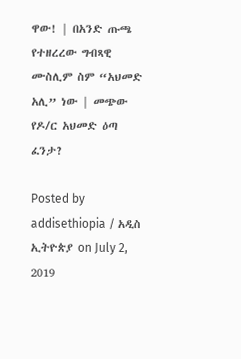ዋው! | በአንድ ጡጫ የተዘረረው ግብጻዊ ሙስሊም ስም “አህመድ አሊ” ነው | መጭው የዶ/ር አህመድ ዕጣ ፈንታ?

Posted by addisethiopia / አዲስ ኢትዮጵያ on July 2, 2019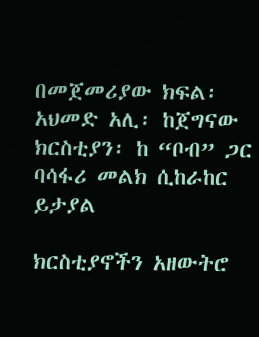በመጀመሪያው ክፍል፡ አህመድ አሊ፡ ከጀግናው ክርስቲያን፡ ከ “ቦብ” ጋር ባሳፋሪ መልክ ሲከራከር ይታያል

ክርስቲያኖችን አዘውትሮ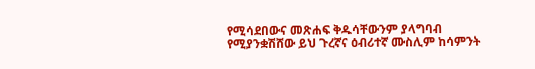የሚሳደበውና መጽሐፍ ቅዱሳቸውንም ያላግባብ የሚያንቋሽሸው ይህ ጉረኛና ዕብሪተኛ ሙስሊም ከሳምንት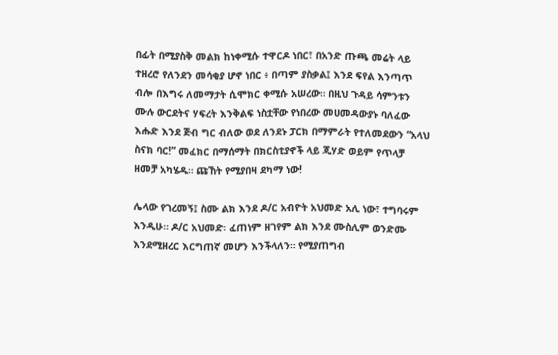በፊት በሚያስቅ መልክ ከነቀሚሱ ተዋርዶ ነበር፣ በአንድ ጡጫ መሬት ላይ ተዘረሮ የለንደን መሳቂያ ሆኖ ነበር ፥ በጣም ያስቃል፤ እንደ ፍየል እንጣጥ ብሎ በእግሩ ለመማታት ሲሞክር ቀሚሱ አሠረው። በዚህ ጉዳይ ሳምንቱን ሙሉ ውርደትና ሃፍረት እንቅልፍ ነስቷቸው የነበረው መሀመዳውያኑ ባለፈው እሑድ እንደ ጅብ ግር ብለው ወደ ለንደኑ ፓርክ በማምራት የተለመደውን “አላህ ስናክ ባር!” መፈክር በማሰማት በክርስቲያኖች ላይ ጂሃድ ወይም የጥላቻ ዘመቻ አካሄዱ። ጩኸት የሚያበዛ ደካማ ነው!

ሌላው የገረመኝ፤ ስሙ ልክ እንደ ዶ/ር አብዮት አህመድ አሊ ነው፣ ተግባሩም እንዲሁ። ዶ/ር አህመድ፡ ፈጠነም ዘገየም ልክ እንደ ሙስሊም ወንድሙ እንደሚዘረር እርግጠኛ መሆን እንችላለን። የሚያጠግብ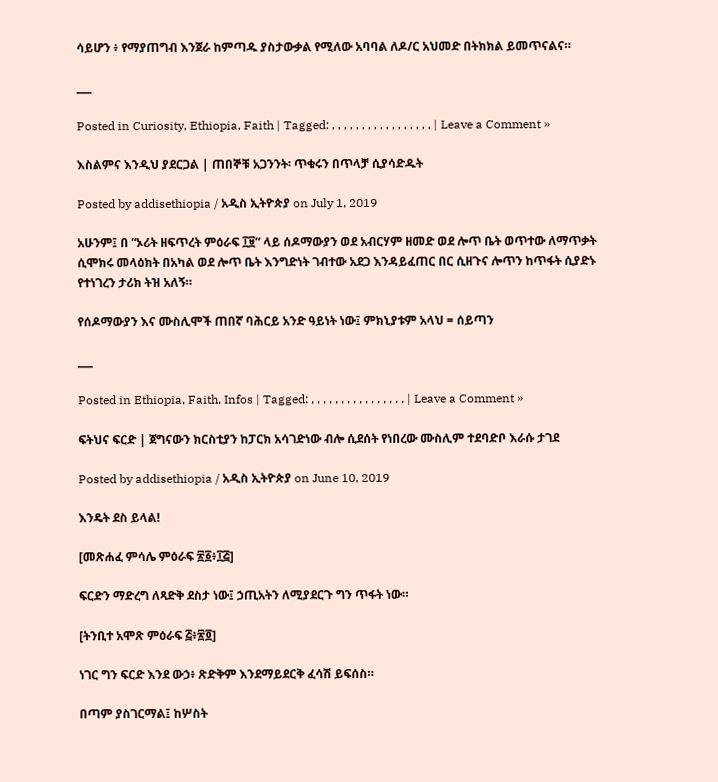ሳይሆን ፥ የማያጠግብ እንጀራ ከምጣዱ ያስታውቃል የሚለው አባባል ለዶ/ር አህመድ በትክክል ይመጥናልና።

___

Posted in Curiosity, Ethiopia, Faith | Tagged: , , , , , , , , , , , , , , , , , | Leave a Comment »

እስልምና እንዲህ ያደርጋል | ጠበኞቹ አጋንንት፡ ጥቁሩን በጥላቻ ሲያሳድዱት

Posted by addisethiopia / አዲስ ኢትዮጵያ on July 1, 2019

አሁንም፤ በ “ኦሪት ዘፍጥረት ምዕራፍ ፲፱” ላይ ሰዶማውያን ወደ አብርሃም ዘመድ ወደ ሎጥ ቤት ወጥተው ለማጥቃት ሲሞክሩ መላዕክት በአካል ወደ ሎጥ ቤት እንግድነት ገብተው አደጋ እንዳይፈጠር በር ሲዘጉና ሎጥን ከጥፋት ሲያድኑ የተነገረን ታሪክ ትዝ አለኝ።

የሰዶማውያን እና ሙስሊሞች ጠበኛ ባሕርይ አንድ ዓይነት ነው፤ ምክኒያቱም አላህ = ሰይጣን

___

Posted in Ethiopia, Faith, Infos | Tagged: , , , , , , , , , , , , , , , , | Leave a Comment »

ፍትህና ፍርድ | ጀግናውን ክርስቲያን ከፓርክ አሳገድነው ብሎ ሲደሰት የነበረው ሙስሊም ተደባድቦ እራሱ ታገደ

Posted by addisethiopia / አዲስ ኢትዮጵያ on June 10, 2019

እንዴት ደስ ይላል!

[መጽሐፈ ምሳሌ ምዕራፍ ፳፩፥፲፭]

ፍርድን ማድረግ ለጻድቅ ደስታ ነው፤ ኃጢአትን ለሚያደርጉ ግን ጥፋት ነው።

[ትንቢተ አሞጽ ምዕራፍ ፭፥፳፬]

ነገር ግን ፍርድ እንደ ውኃ፥ ጽድቅም እንደማይደርቅ ፈሳሽ ይፍሰስ።

በጣም ያስገርማል፤ ከሦስት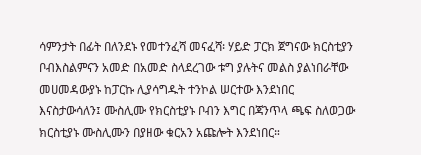ሳምንታት በፊት በለንደኑ የመተንፈሻ መናፈሻ፡ ሃይድ ፓርክ ጀግናው ክርስቲያን ቦብእስልምናን አመድ በአመድ ስላደረገው ቱግ ያሉትና መልስ ያልነበራቸው መሀመዳውያኑ ከፓርኩ ሊያሳግዱት ተንኮል ሠርተው እንደነበር እናስታውሳለን፤ ሙስሊሙ የክርስቲያኑ ቦብን እግር በጃንጥላ ጫፍ ስለወጋው ክርስቲያኑ ሙስሊሙን በያዘው ቁርአን አጩሎት እንደነበር።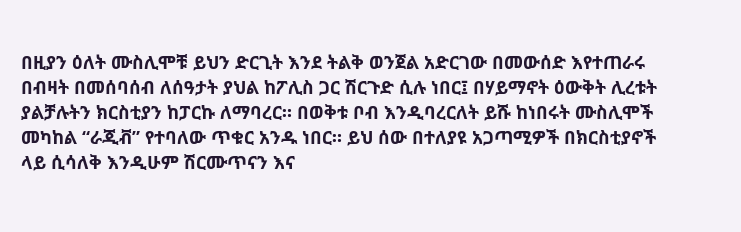በዚያን ዕለት ሙስሊሞቹ ይህን ድርጊት እንደ ትልቅ ወንጀል አድርገው በመውሰድ እየተጠራሩ በብዛት በመሰባሰብ ለሰዓታት ያህል ከፖሊስ ጋር ሽርጉድ ሲሉ ነበር፤ በሃይማኖት ዕውቅት ሊረቱት ያልቻሉትን ክርስቲያን ከፓርኩ ለማባረር። በወቅቱ ቦብ እንዲባረርለት ይሹ ከነበሩት ሙስሊሞች መካከል “ራጂቭ” የተባለው ጥቁር አንዱ ነበር። ይህ ሰው በተለያዩ አጋጣሚዎች በክርስቲያኖች ላይ ሲሳለቅ እንዲሁም ሽርሙጥናን እና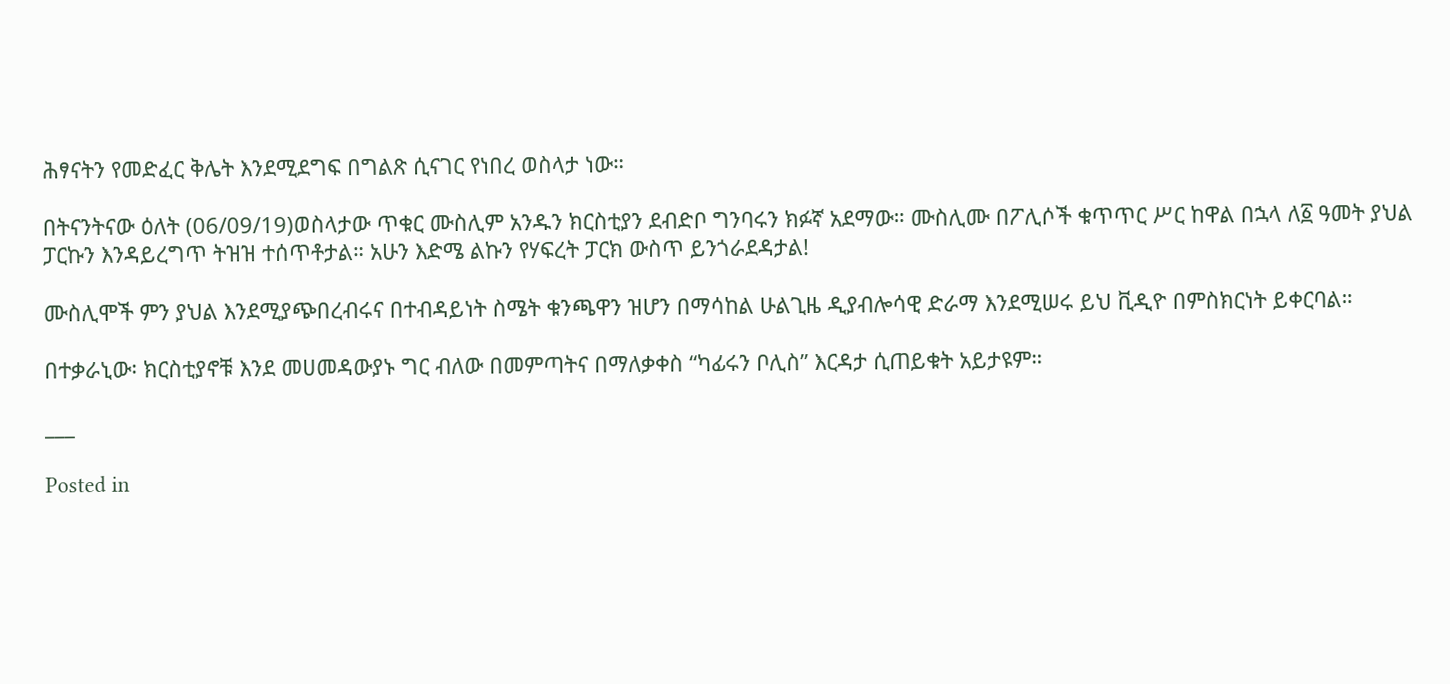ሕፃናትን የመድፈር ቅሌት እንደሚደግፍ በግልጽ ሲናገር የነበረ ወስላታ ነው።

በትናንትናው ዕለት (06/09/19)ወስላታው ጥቁር ሙስሊም አንዱን ክርስቲያን ደብድቦ ግንባሩን ክፉኛ አደማው። ሙስሊሙ በፖሊሶች ቁጥጥር ሥር ከዋል በኋላ ለ፩ ዓመት ያህል ፓርኩን እንዳይረግጥ ትዝዝ ተሰጥቶታል። አሁን እድሜ ልኩን የሃፍረት ፓርክ ውስጥ ይንጎራደዳታል!

ሙስሊሞች ምን ያህል እንደሚያጭበረብሩና በተብዳይነት ስሜት ቁንጫዋን ዝሆን በማሳከል ሁልጊዜ ዲያብሎሳዊ ድራማ እንደሚሠሩ ይህ ቪዲዮ በምስክርነት ይቀርባል።

በተቃራኒው፡ ክርስቲያኖቹ እንደ መሀመዳውያኑ ግር ብለው በመምጣትና በማለቃቀስ “ካፊሩን ቦሊስ” እርዳታ ሲጠይቁት አይታዩም።

___

Posted in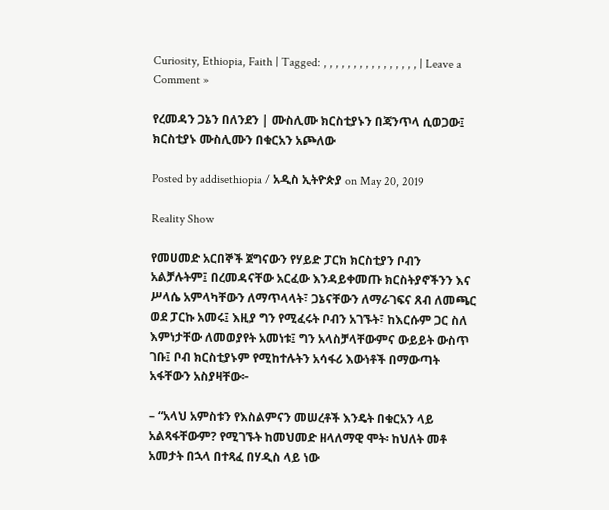Curiosity, Ethiopia, Faith | Tagged: , , , , , , , , , , , , , , , , | Leave a Comment »

የረመዳን ጋኔን በለንደን | ሙስሊሙ ክርስቲያኑን በጃንጥላ ሲወጋው፤ ክርስቲያኑ ሙስሊሙን በቁርአን አጮለው

Posted by addisethiopia / አዲስ ኢትዮጵያ on May 20, 2019

Reality Show

የመሀመድ አርበኞች ጀግናውን የሃይድ ፓርክ ክርስቲያን ቦብን አልቻሉትም፤ በረመዳናቸው አርፈው እንዳይቀመጡ ክርስትያኖችንን እና ሥላሴ አምላካቸውን ለማጥላላት፣ ጋኔናቸውን ለማራገፍና ጸብ ለመጫር ወደ ፓርኩ አመሩ፤ እዚያ ግን የሚፈሩት ቦብን አገኙት፣ ከእርሱም ጋር ስለ እምነታቸው ለመወያየት አመነቱ፤ ግን አላስቻላቸውምና ውይይት ውስጥ ገቡ፤ ቦብ ክርስቲያኑም የሚከተሉትን አሳፋሪ እውነቶች በማውጣት አፋቸውን አስያዛቸው፦

– “አላህ አምስቱን የእስልምናን መሠረቶች እንዴት በቁርአን ላይ አልጻፋቸውም? የሚገኙት ከመህመድ ዘላለማዊ ሞት፡ ከህለት መቶ አመታት በኋላ በተጻፈ በሃዲስ ላይ ነው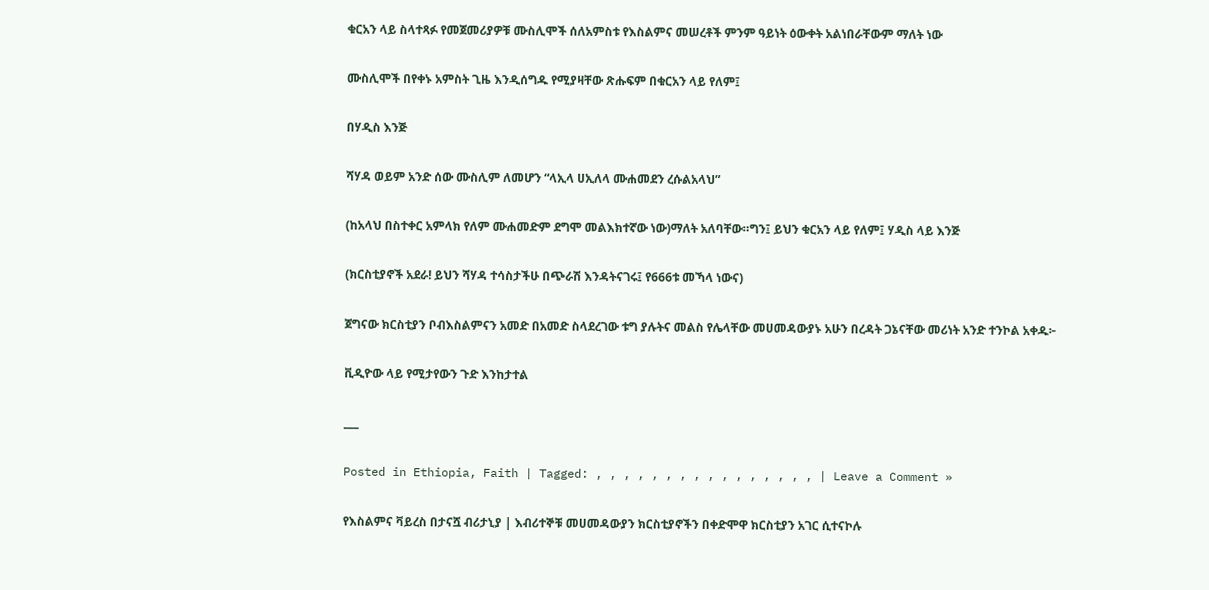ቁርአን ላይ ስላተጻፉ የመጀመሪያዎቹ ሙስሊሞች ሰለአምስቱ የእስልምና መሠረቶች ምንም ዓይነት ዕውቀት አልነበራቸውም ማለት ነው

ሙስሊሞች በየቀኑ አምስት ጊዜ እንዲሰግዱ የሚያዛቸው ጽሑፍም በቁርአን ላይ የለም፤

በሃዲስ እንጅ

ሻሃዳ ወይም አንድ ሰው ሙስሊም ለመሆን “ላኢላ ሀኢለላ ሙሐመደን ረሱልአላህ”

(ከአላህ በስተቀር አምላክ የለም ሙሐመድም ደግሞ መልእክተኛው ነው)ማለት አለባቸው።ግን፤ ይህን ቁርአን ላይ የለም፤ ሃዲስ ላይ እንጅ

(ክርስቲያኖች አደራ! ይህን ሻሃዳ ተሳስታችሁ በጭራሽ እንዳትናገሩ፤ የ666ቱ መኻላ ነውና)

ጀግናው ክርስቲያን ቦብእስልምናን አመድ በአመድ ስላደረገው ቱግ ያሉትና መልስ የሌላቸው መሀመዳውያኑ አሁን በረዳት ጋኔናቸው መሪነት አንድ ተንኮል አቀዱ፦

ቪዲዮው ላይ የሚታየውን ጉድ እንከታተል

___

Posted in Ethiopia, Faith | Tagged: , , , , , , , , , , , , , , , , | Leave a Comment »

የእስልምና ቫይረስ በታናሿ ብሪታኒያ | እብሪተኞቹ መሀመዳውያን ክርስቲያኖችን በቀድሞዋ ክርስቲያን አገር ሲተናኮሉ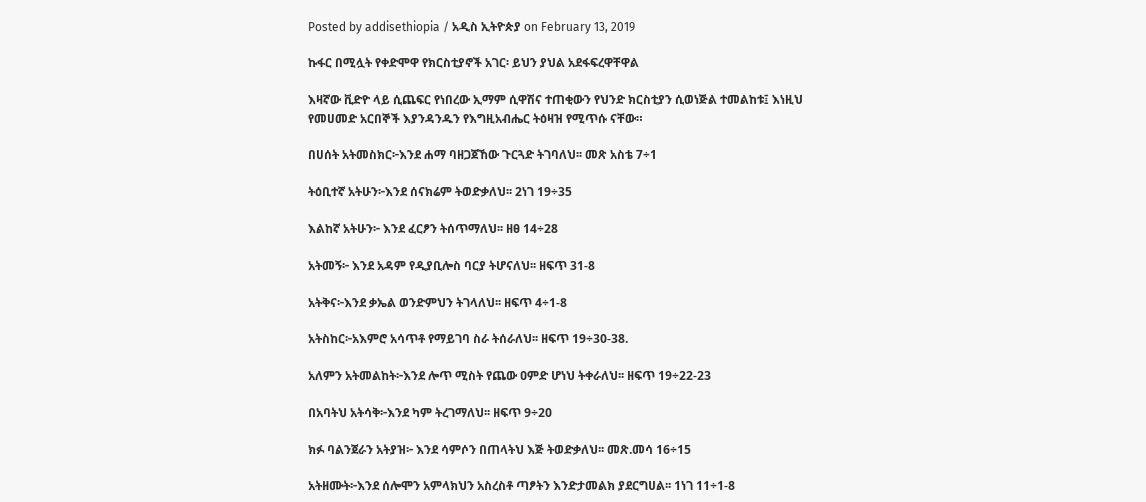Posted by addisethiopia / አዲስ ኢትዮጵያ on February 13, 2019

ኩፋር በሚሏት የቀድሞዋ የክርስቲያኖች አገር፡ ይህን ያህል አደፋፍረዋቸዋል

እዛኛው ቪድዮ ላይ ሲጨፍር የነበረው ኢማም ሲዋሽና ተጠቂውን የህንድ ክርስቲያን ሲወነጅል ተመልከቱ፤ እነዚህ የመሀመድ አርበኞች እያንዳንዱን የእግዚአብሔር ትዕዛዝ የሚጥሱ ናቸው።

በሀሰት አትመስክር፦እንደ ሐማ ባዘጋጀኸው ጉርጓድ ትገባለህ፡፡ መጽ አስቴ 7÷1

ትዕቢተኛ አትሁን፦እንደ ሰናክሬም ትወድቃለህ፡፡ 2ነገ 19÷35

እልከኛ አትሁን፦ እንደ ፈርፆን ትሰጥማለህ፡፡ ዘፀ 14÷28

አትመኝ፦ እንደ አዳም የዲያቢሎስ ባርያ ትሆናለህ፡፡ ዘፍጥ 31-8

አትቅና፦እንደ ቃኤል ወንድምህን ትገላለህ፡፡ ዘፍጥ 4÷1-8

አትስከር፦አእምሮ አሳጥቶ የማይገባ ስራ ትሰራለህ፡፡ ዘፍጥ 19÷30-38.

አለምን አትመልከት፦እንደ ሎጥ ሚስት የጨው ዐምድ ሆነህ ትቀራለህ፡፡ ዘፍጥ 19÷22-23

በአባትህ አትሳቅ፦እንደ ካም ትረገማለህ፡፡ ዘፍጥ 9÷20

ክፉ ባልንጀራን አትያዝ፦ እንደ ሳምሶን በጠላትህ እጅ ትወድቃለህ፡፡ መጽ.መሳ 16÷15

አትዘሙት፦እንደ ሰሎሞን አምላክህን አስረስቶ ጣፆትን እንድታመልክ ያደርግሀል፡፡ 1ነገ 11÷1-8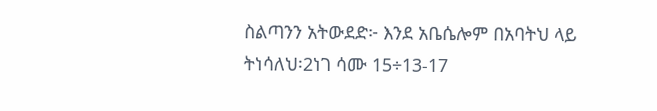ስልጣንን አትውደድ፦ እንደ አቤሴሎም በአባትህ ላይ ትነሳለህ፡2ነገ ሳሙ 15÷13-17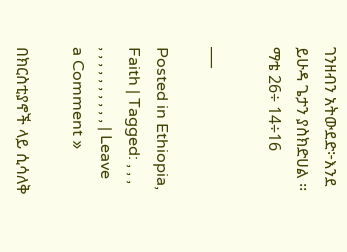ገንዘብን አትውደድ፦እንደ ይሁዳ ጌታን ያስክድሀል ፡፡ ማቴ 26÷ 14÷16

___

Posted in Ethiopia, Faith | Tagged: , , , , , , , , , , , , , | Leave a Comment »

በክርስቲያኖች ላይ ሲሳለቅ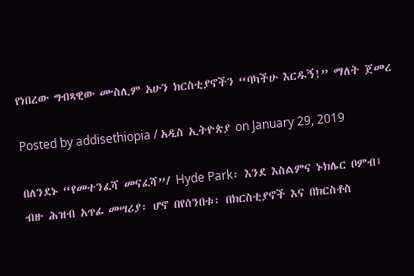የነበረው ግብጻዊው ሙስሊም አሁን ክርስቲያኖችን “ባካችሁ እርዱኝ!” ማለት ጀመረ

Posted by addisethiopia / አዲስ ኢትዮጵያ on January 29, 2019

በለንደኑ “የመተንፈሻ መናፈሻ”/ Hyde Park፡ እንደ እስልምና ኑክሌር ቦምብ፤ ብዙ ሕዝብ አጥፊ መሣሪያ፡ ሆኖ በየሰንበቱ፡ በክርስቲያኖች እና በክርስቶስ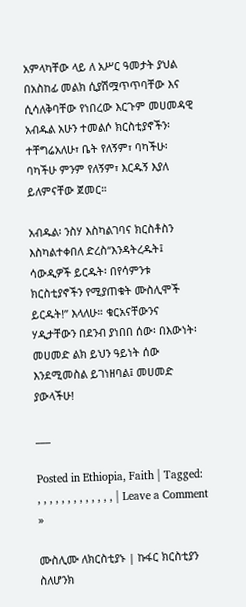አምላካቸው ላይ ለ አሥር ዓመታት ያህል በአስከፊ መልክ ሲያሽሟጥጥባቸው እና ሲሳለቅባቸው የነበረው እርጉም መሀመዳዊ አብዱል አሁን ተመልሶ ክርስቲያኖችን፡ ተቸግሬአለሁ፣ ቤት የለኝም፣ ባካችሁ፡ ባካችሁ ምንም የለኝም፣ እርዱኝ እያለ ይለምናቸው ጀመር።

አብዱል፡ ንስሃ እስካልገባና ክርስቶስን እስካልተቀበለ ድረስ“እንዳትረዱት፤ ሳውዲዎች ይርዱት፡ በየሳምንቱ ክርስቲያኖችን የሚያጠቁት ሙስሊሞች ይርዱት!” እላለሁ። ቁርአናቸውንና ሃዲታቸውን በደንብ ያነበበ ሰው፡ በእውነት፡ መሀመድ ልክ ይህን ዓይነት ሰው እንደሚመስል ይገነዘባል፤ መሀመድ ያውላችሁ!

___

Posted in Ethiopia, Faith | Tagged: , , , , , , , , , , , , , | Leave a Comment »

ሙስሊሙ ለክርስቲያኑ | ኩፋር ክርስቲያን ስለሆንክ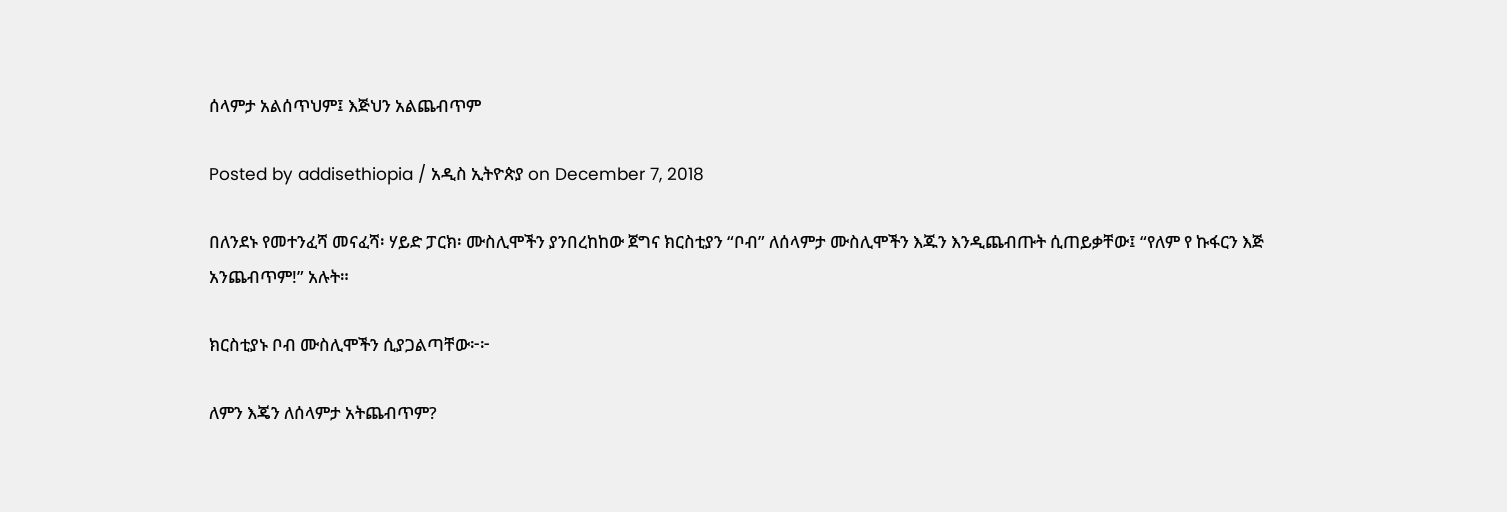ሰላምታ አልሰጥህም፤ እጅህን አልጨብጥም

Posted by addisethiopia / አዲስ ኢትዮጵያ on December 7, 2018

በለንደኑ የመተንፈሻ መናፈሻ፡ ሃይድ ፓርክ፡ ሙስሊሞችን ያንበረከከው ጀግና ክርስቲያን “ቦብ” ለሰላምታ ሙስሊሞችን እጁን እንዲጨብጡት ሲጠይቃቸው፤ “የለም የ ኩፋርን እጅ አንጨብጥም!” አሉት።

ክርስቲያኑ ቦብ ሙስሊሞችን ሲያጋልጣቸው፦፦

ለምን እጄን ለሰላምታ አትጨብጥም?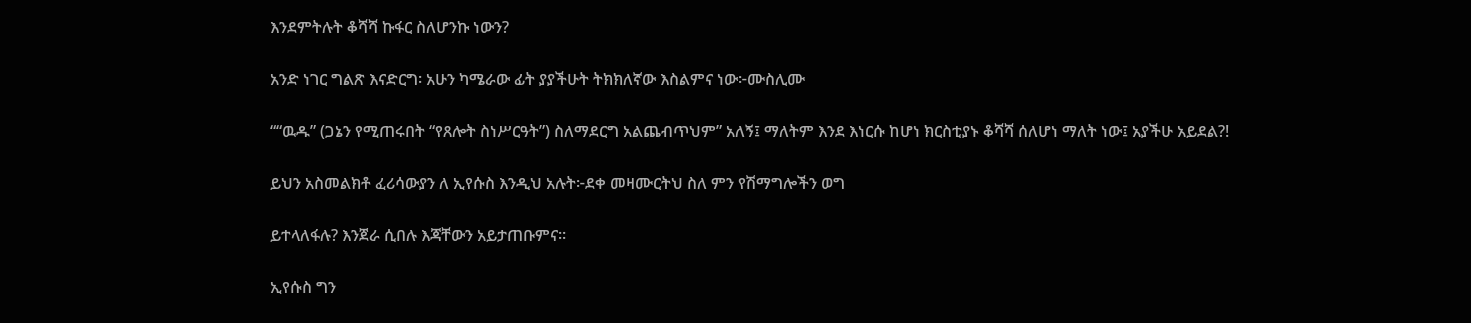እንደምትሉት ቆሻሻ ኩፋር ስለሆንኩ ነውን?

አንድ ነገር ግልጽ እናድርግ፡ አሁን ካሜራው ፊት ያያችሁት ትክክለኛው እስልምና ነው፦ሙስሊሙ

““ዉዱ” (ጋኔን የሚጠሩበት “የጸሎት ስነሥርዓት”) ስለማደርግ አልጨብጥህም” አለኝ፤ ማለትም እንደ እነርሱ ከሆነ ክርስቲያኑ ቆሻሻ ሰለሆነ ማለት ነው፤ አያችሁ አይደል?!

ይህን አስመልክቶ ፈሪሳውያን ለ ኢየሱስ እንዲህ አሉት፦ደቀ መዛሙርትህ ስለ ምን የሽማግሎችን ወግ

ይተላለፋሉ? እንጀራ ሲበሉ እጃቸውን አይታጠቡምና።

ኢየሱስ ግን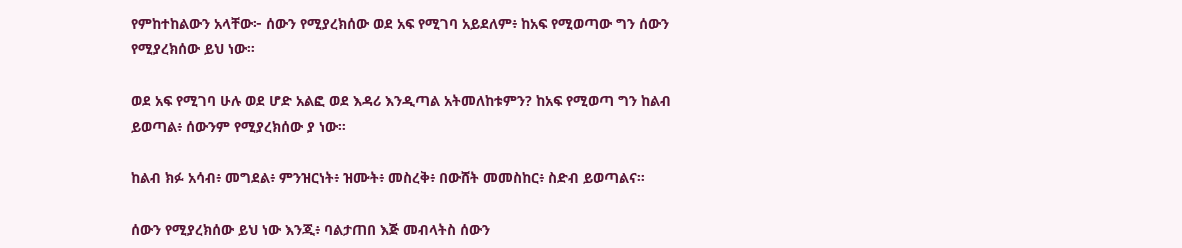የምከተከልውን አላቸው፦ ሰውን የሚያረክሰው ወደ አፍ የሚገባ አይደለም፥ ከአፍ የሚወጣው ግን ሰውን የሚያረክሰው ይህ ነው።

ወደ አፍ የሚገባ ሁሉ ወደ ሆድ አልፎ ወደ እዳሪ እንዲጣል አትመለከቱምን? ከአፍ የሚወጣ ግን ከልብ ይወጣል፥ ሰውንም የሚያረክሰው ያ ነው።

ከልብ ክፉ አሳብ፥ መግደል፥ ምንዝርነት፥ ዝሙት፥ መስረቅ፥ በውሸት መመስከር፥ ስድብ ይወጣልና።

ሰውን የሚያረክሰው ይህ ነው እንጂ፥ ባልታጠበ እጅ መብላትስ ሰውን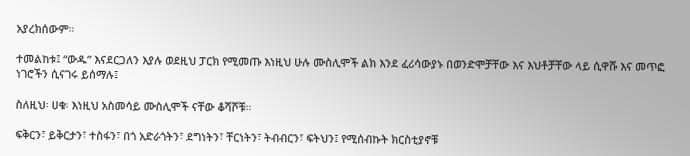አያረክሰውም።

ተመልከቱ፤ “ውዱ” እናደርጋለን እያሉ ወደዚህ ፓርክ የሚመጡ እነዚህ ሁሉ ሙስሊሞች ልክ እንደ ፈሪሳውያኑ በወንድሞቻቸው እና እህቶቻቸው ላይ ሲዋሹ እና መጥፎ ነገሮችን ሲናገሩ ይሰማሉ፤

ስለዚህ፡ ሀቁ፡ እነዚህ አስመሳይ ሙስሊሞች ናቸው ቆሻሾቹ።

ፍቅርን፣ ይቅርታን፣ ተስፋን፣ በጎ አድራጎትን፣ ደግነትን፣ ቸርነትን፣ ትብብርን፣ ፍትህን፤ የሚሰብኩት ክርስቲያኖቹ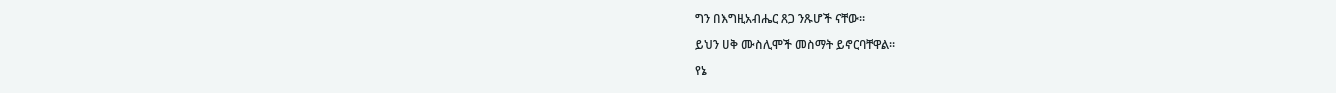ግን በእግዚአብሔር ጸጋ ንጹሆች ናቸው።

ይህን ሀቅ ሙስሊሞች መስማት ይኖርባቸዋል።

የኔ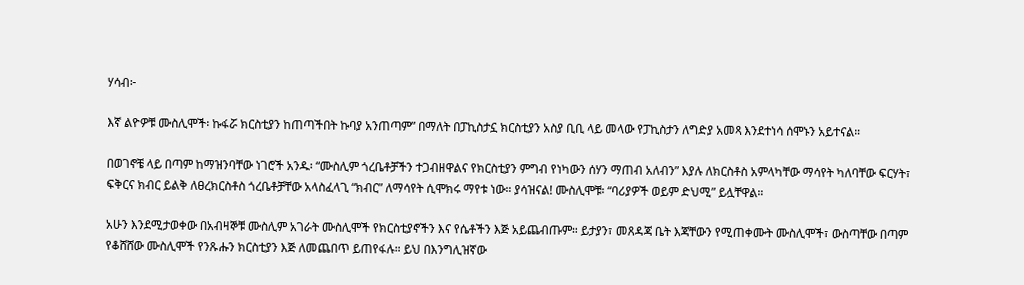ሃሳብ፦

እኛ ልዮዎቹ ሙስሊሞች፡ ኩፋሯ ክርስቲያን ከጠጣችበት ኩባያ አንጠጣም” በማለት በፓኪስታኗ ክርስቲያን አስያ ቢቢ ላይ መላው የፓኪስታን ለግድያ አመጻ እንደተነሳ ሰሞኑን አይተናል።

በወገኖቼ ላይ በጣም ከማዝንባቸው ነገሮች አንዱ፡ “ሙስሊም ጎረቤቶቻችን ተጋብዘዋልና የክርስቲያን ምግብ የነካውን ሰሃን ማጠብ አለብን” እያሉ ለክርስቶስ አምላካቸው ማሳየት ካለባቸው ፍርሃት፣ ፍቅርና ክብር ይልቅ ለፀረክርስቶስ ጎረቤቶቻቸው አላስፈላጊ “ክብር” ለማሳየት ሲሞክሩ ማየቱ ነው። ያሳዝናል! ሙስሊሞቹ፡ “ባሪያዎች ወይም ድህሚ” ይሏቸዋል።

አሁን እንደሚታወቀው በአብዛኞቹ ሙስሊም አገራት ሙስሊሞች የክርስቲያኖችን እና የሴቶችን እጅ አይጨብጡም። ይታያን፣ መጸዳጃ ቤት እጃቸውን የሚጠቀሙት ሙስሊሞች፣ ውስጣቸው በጣም የቆሸሸው ሙስሊሞች የንጹሑን ክርስቲያን እጅ ለመጨበጥ ይጠየፋሉ። ይህ በእንግሊዝኛው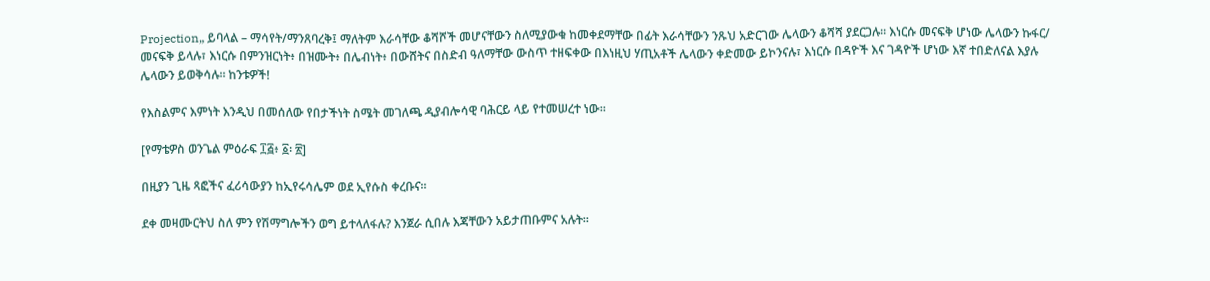Projection„ ይባላል – ማሳየት/ማንጸባረቅ፤ ማለትም እራሳቸው ቆሻሾች መሆናቸውን ስለሚያውቁ ከመቀደማቸው በፊት እራሳቸውን ንጹህ አድርገው ሌላውን ቆሻሻ ያደርጋሉ። እነርሱ መናፍቅ ሆነው ሌላውን ኩፋር/ መናፍቅ ይላሉ፣ እነርሱ በምንዝርነት፥ በዝሙት፥ በሌብነት፥ በውሸትና በስድብ ዓለማቸው ውስጥ ተዘፍቀው በእነዚህ ሃጢአቶች ሌላውን ቀድመው ይኮንናሉ፣ እነርሱ በዳዮች እና ገዳዮች ሆነው እኛ ተበድለናል እያሉ ሌላውን ይወቅሳሉ። ከንቱዎች!

የእስልምና እምነት እንዲህ በመሰለው የበታችነት ስሜት መገለጫ ዲያብሎሳዊ ባሕርይ ላይ የተመሠረተ ነው።

[የማቴዎስ ወንጌል ምዕራፍ ፲፭፥ ፩፡ ፳]

በዚያን ጊዜ ጻፎችና ፈሪሳውያን ከኢየሩሳሌም ወደ ኢየሱስ ቀረቡና።

ደቀ መዛሙርትህ ስለ ምን የሽማግሎችን ወግ ይተላለፋሉ? እንጀራ ሲበሉ እጃቸውን አይታጠቡምና አሉት።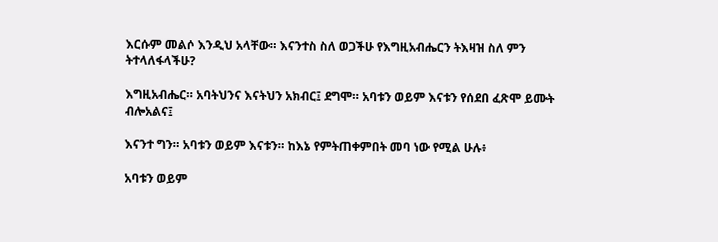እርሱም መልሶ እንዲህ አላቸው። እናንተስ ስለ ወጋችሁ የእግዚአብሔርን ትእዛዝ ስለ ምን ትተላለፋላችሁ?

እግዚአብሔር። አባትህንና እናትህን አክብር፤ ደግሞ። አባቱን ወይም እናቱን የሰደበ ፈጽሞ ይሙት ብሎአልና፤

እናንተ ግን። አባቱን ወይም እናቱን። ከእኔ የምትጠቀምበት መባ ነው የሚል ሁሉ፥

አባቱን ወይም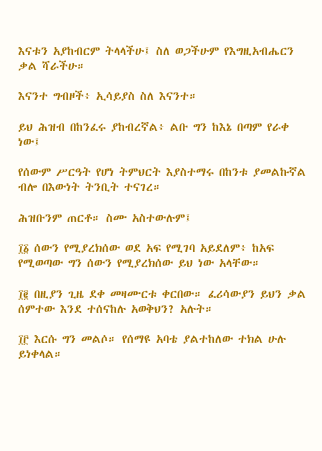እናቱን አያከብርም ትላላችሁ፤ ስለ ወጋችሁም የእግዚአብሔርን ቃል ሻራችሁ።

እናንተ ግብዞች፥ ኢሳይያስ ስለ እናንተ።

ይህ ሕዝብ በከንፈሩ ያከብረኛል፥ ልቡ ግን ከእኔ በጣም የራቀ ነው፤

የሰውም ሥርዓት የሆነ ትምህርት እያስተማሩ በከንቱ ያመልኩኛል ብሎ በእውነት ትንቢት ተናገረ።

ሕዝቡንም ጠርቶ። ስሙ አስተውሉም፤

፲፩ ሰውን የሚያረክሰው ወደ አፍ የሚገባ አይደለም፥ ከአፍ የሚወጣው ግን ሰውን የሚያረክሰው ይህ ነው አላቸው።

፲፪ በዚያን ጊዜ ደቀ መዛሙርቱ ቀርበው። ፈሪሳውያን ይህን ቃል ሰምተው እንደ ተሰናከሉ አወቅህን? አሉት።

፲፫ እርሱ ግን መልሶ። የሰማዩ አባቴ ያልተከለው ተክል ሁሉ ይነቀላል።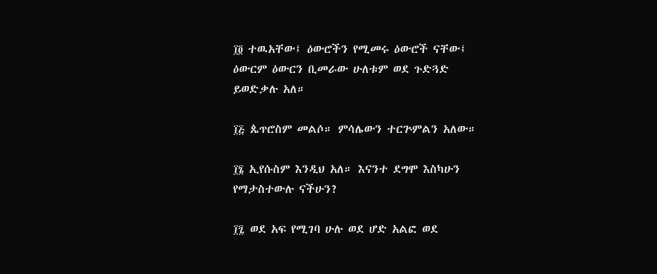፲፬ ተዉአቸው፤ ዕውሮችን የሚመሩ ዕውሮች ናቸው፤ ዕውርም ዕውርን ቢመራው ሁለቱም ወደ ጉድጓድ ይወድቃሉ አለ።

፲፭ ጴጥሮስም መልሶ። ምሳሌውን ተርጕምልን አለው።

፲፮ ኢየሱስም እንዲህ አለ። እናንተ ደግሞ እስካሁን የማታስተውሉ ናችሁን?

፲፯ ወደ አፍ የሚገባ ሁሉ ወደ ሆድ አልፎ ወደ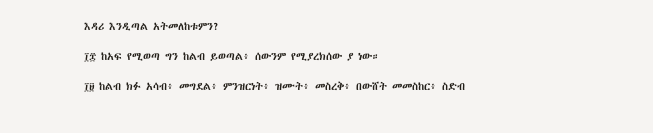እዳሪ እንዲጣል አትመለከቱምን?

፲፰ ከአፍ የሚወጣ ግን ከልብ ይወጣል፥ ሰውንም የሚያረክሰው ያ ነው።

፲፱ ከልብ ክፉ አሳብ፥ መግደል፥ ምንዝርነት፥ ዝሙት፥ መስረቅ፥ በውሸት መመስከር፥ ስድብ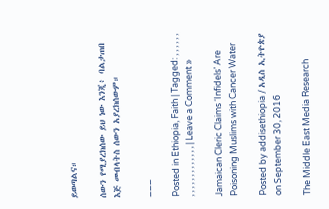ይወጣልና።

ሰውን የሚያረክሰው ይህ ነው እንጂ፥ ባልታጠበ እጅ መብላትስ ሰውን አያረክሰውም።

___

Posted in Ethiopia, Faith | Tagged: , , , , , , , , , , , , , , , , , , , | Leave a Comment »

Jamaican Cleric Claims ‘Infidels’ Are Poisoning Muslims with Cancer Water

Posted by addisethiopia / አዲስ ኢትዮጵያ on September 30, 2016

The Middle East Media Research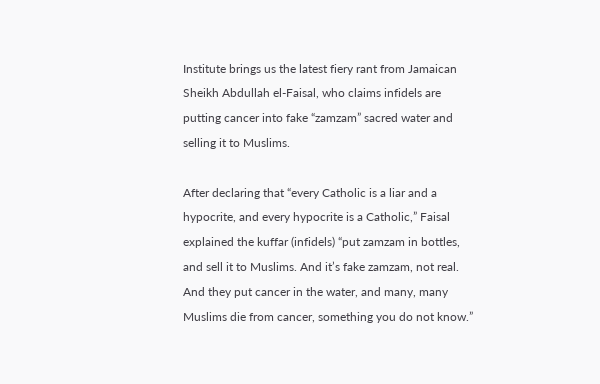Institute brings us the latest fiery rant from Jamaican Sheikh Abdullah el-Faisal, who claims infidels are putting cancer into fake “zamzam” sacred water and selling it to Muslims.

After declaring that “every Catholic is a liar and a hypocrite, and every hypocrite is a Catholic,” Faisal explained the kuffar (infidels) “put zamzam in bottles, and sell it to Muslims. And it’s fake zamzam, not real. And they put cancer in the water, and many, many Muslims die from cancer, something you do not know.”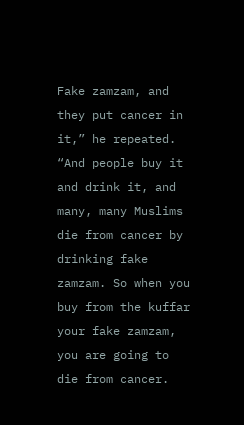Fake zamzam, and they put cancer in it,” he repeated. “And people buy it and drink it, and many, many Muslims die from cancer by drinking fake zamzam. So when you buy from the kuffar your fake zamzam, you are going to die from cancer.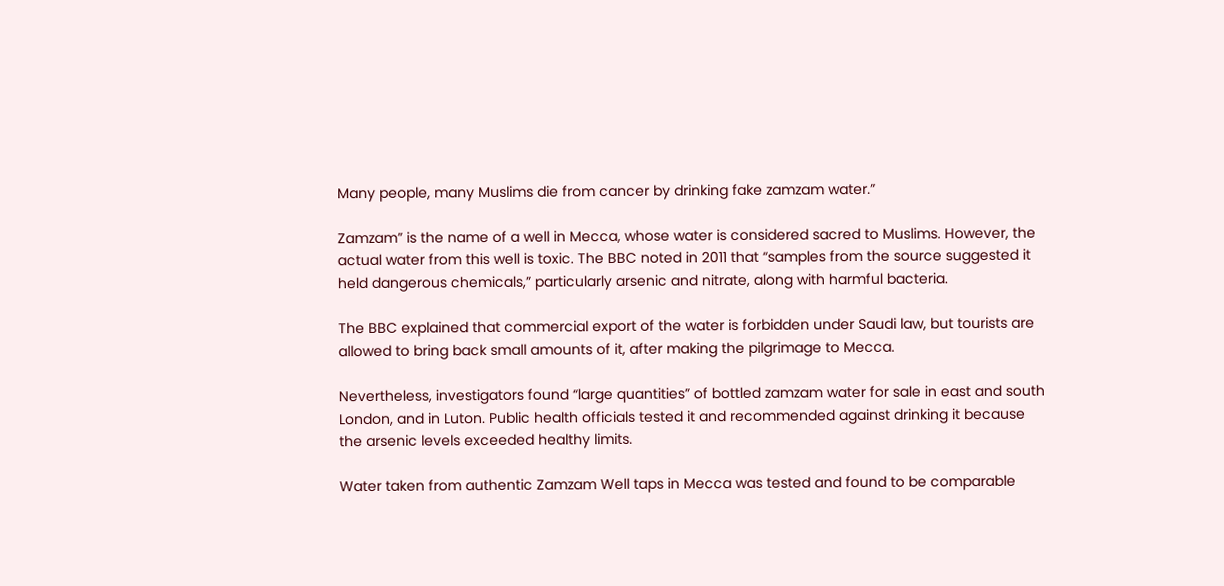Many people, many Muslims die from cancer by drinking fake zamzam water.”

Zamzam” is the name of a well in Mecca, whose water is considered sacred to Muslims. However, the actual water from this well is toxic. The BBC noted in 2011 that “samples from the source suggested it held dangerous chemicals,” particularly arsenic and nitrate, along with harmful bacteria.

The BBC explained that commercial export of the water is forbidden under Saudi law, but tourists are allowed to bring back small amounts of it, after making the pilgrimage to Mecca.

Nevertheless, investigators found “large quantities” of bottled zamzam water for sale in east and south London, and in Luton. Public health officials tested it and recommended against drinking it because the arsenic levels exceeded healthy limits.

Water taken from authentic Zamzam Well taps in Mecca was tested and found to be comparable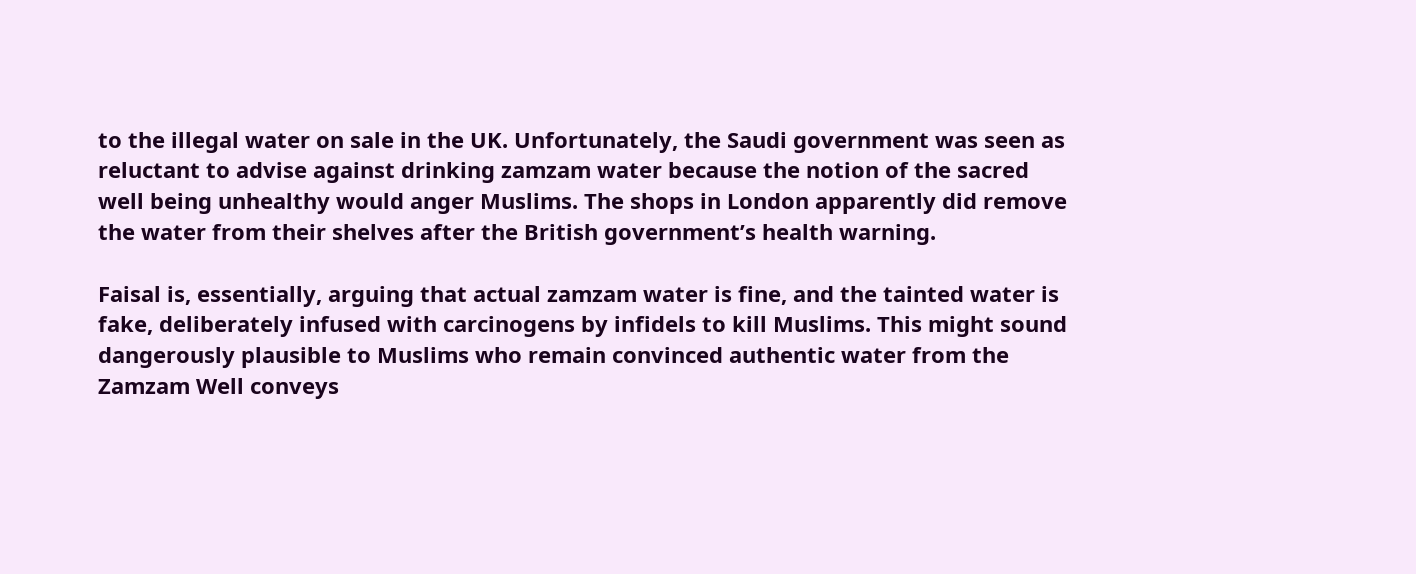to the illegal water on sale in the UK. Unfortunately, the Saudi government was seen as reluctant to advise against drinking zamzam water because the notion of the sacred well being unhealthy would anger Muslims. The shops in London apparently did remove the water from their shelves after the British government’s health warning.

Faisal is, essentially, arguing that actual zamzam water is fine, and the tainted water is fake, deliberately infused with carcinogens by infidels to kill Muslims. This might sound dangerously plausible to Muslims who remain convinced authentic water from the Zamzam Well conveys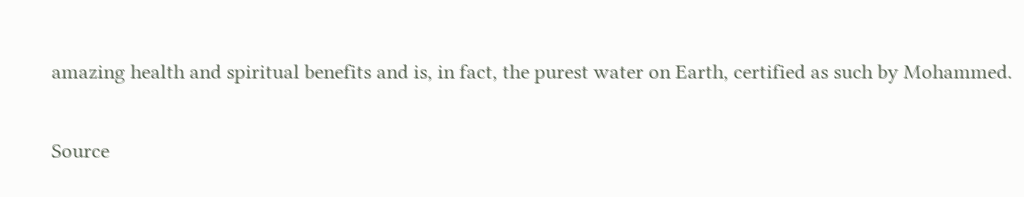amazing health and spiritual benefits and is, in fact, the purest water on Earth, certified as such by Mohammed.

Source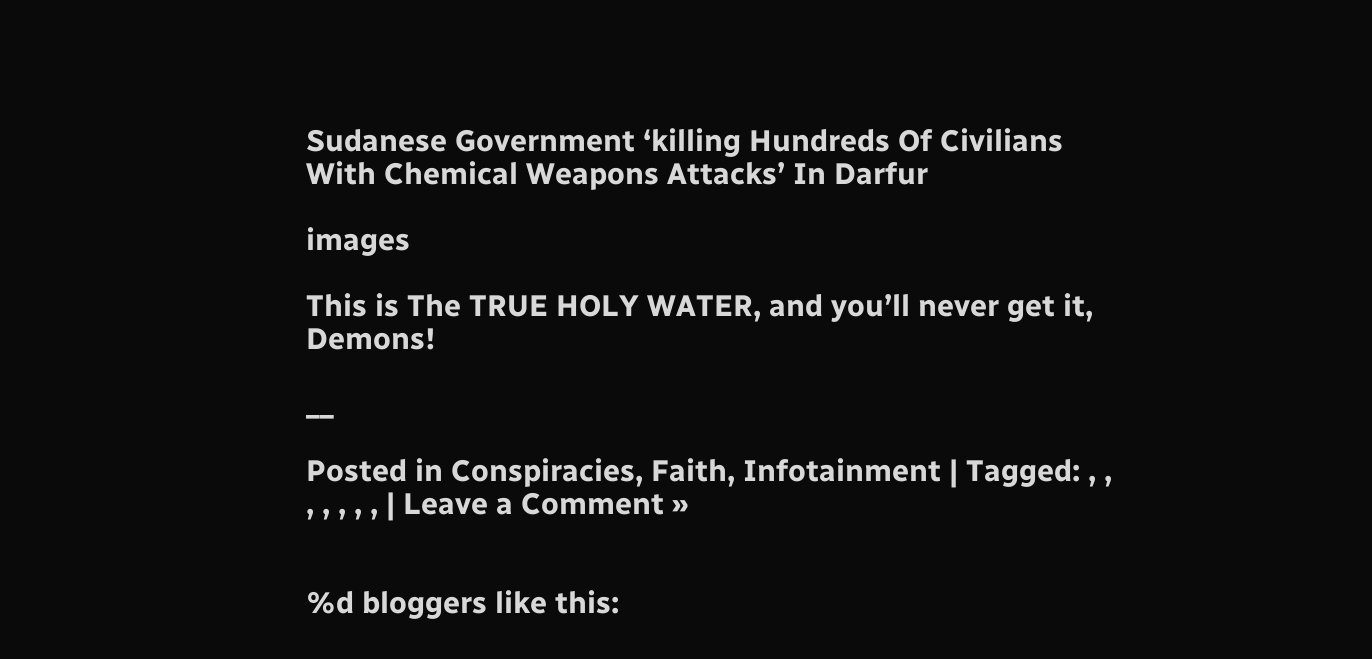Sudanese Government ‘killing Hundreds Of Civilians With Chemical Weapons Attacks’ In Darfur

images

This is The TRUE HOLY WATER, and you’ll never get it, Demons!

__

Posted in Conspiracies, Faith, Infotainment | Tagged: , , , , , , , | Leave a Comment »


%d bloggers like this: